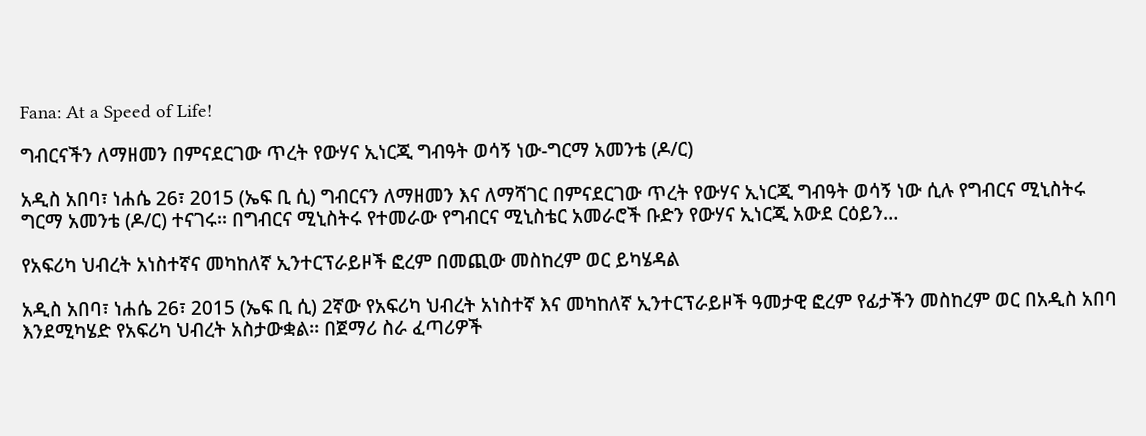Fana: At a Speed of Life!

ግብርናችን ለማዘመን በምናደርገው ጥረት የውሃና ኢነርጂ ግብዓት ወሳኝ ነው-ግርማ አመንቴ (ዶ/ር)

አዲስ አበባ፣ ነሐሴ 26፣ 2015 (ኤፍ ቢ ሲ) ግብርናን ለማዘመን እና ለማሻገር በምናደርገው ጥረት የውሃና ኢነርጂ ግብዓት ወሳኝ ነው ሲሉ የግብርና ሚኒስትሩ ግርማ አመንቴ (ዶ/ር) ተናገሩ፡፡ በግብርና ሚኒስትሩ የተመራው የግብርና ሚኒስቴር አመራሮች ቡድን የውሃና ኢነርጂ አውደ ርዕይን…

የአፍሪካ ህብረት አነስተኛና መካከለኛ ኢንተርፕራይዞች ፎረም በመጪው መስከረም ወር ይካሄዳል

አዲስ አበባ፣ ነሐሴ 26፣ 2015 (ኤፍ ቢ ሲ) 2ኛው የአፍሪካ ህብረት አነስተኛ እና መካከለኛ ኢንተርፕራይዞች ዓመታዊ ፎረም የፊታችን መስከረም ወር በአዲስ አበባ እንደሚካሄድ የአፍሪካ ህብረት አስታውቋል፡፡ በጀማሪ ስራ ፈጣሪዎች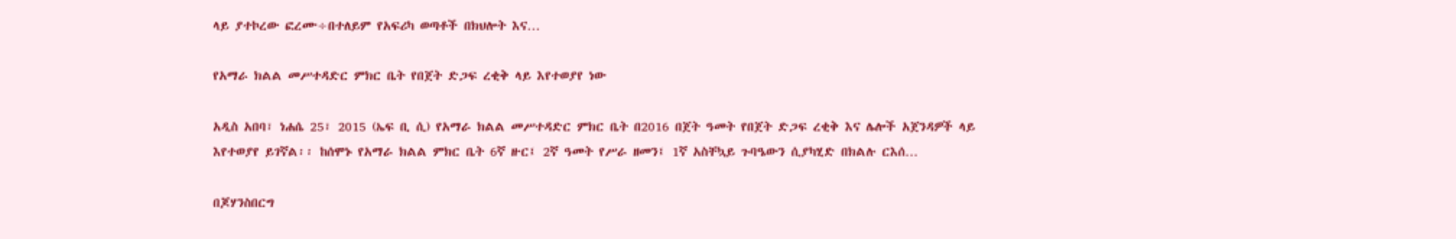ላይ ያተኮረው ፎረሙ÷በተለይም የአፍሪካ ወጣቶች በክህሎት እና…

የአማራ ክልል መሥተዳድር ምክር ቤት የበጀት ድጋፍ ረቂቅ ላይ እየተወያየ ነው

አዲስ አበባ፣ ነሐሴ 25፣ 2015 (ኤፍ ቢ ሲ) የአማራ ክልል መሥተዳድር ምክር ቤት በ2016 በጀት ዓመት የበጀት ድጋፍ ረቂቅ እና ሌሎች አጀንዳዎች ላይ እየተወያየ ይገኛል፡፡ ከሰሞኑ የአማራ ክልል ምክር ቤት 6ኛ ዙር፤ 2ኛ ዓመት የሥራ ዘመን፤ 1ኛ አስቸኳይ ጉባዔውን ሲያካሂድ በክልሉ ርእሰ…

በጆሃንስበርግ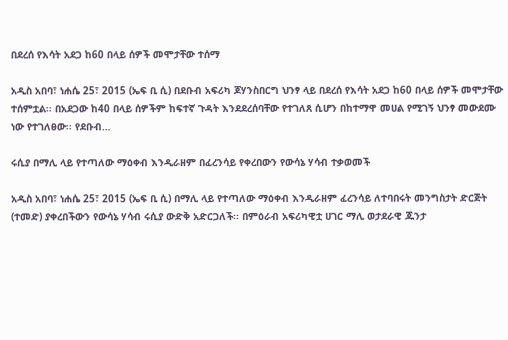በደረሰ የእሳት አደጋ ከ60 በላይ ሰዎች መሞታቸው ተሰማ

አዲስ አበባ፣ ነሐሴ 25፣ 2015 (ኤፍ ቢ ሲ) በደቡብ አፍሪካ ጆሃንስበርግ ህንፃ ላይ በደረሰ የእሳት አደጋ ከ60 በላይ ሰዎች መሞታቸው ተሰምቷል፡፡ በአደጋው ከ40 በላይ ሰዎችም ከፍተኛ ጉዳት እንደደረሰባቸው የተገለጸ ሲሆን በከተማዋ መሀል የሚገኝ ህንፃ መውደሙ ነው የተገለፀው፡፡ የደቡብ…

ሩሲያ በማሊ ላይ የተጣለው ማዕቀብ እንዲራዘም በፈረንሳይ የቀረበውን የውሳኔ ሃሳብ ተቃወመች

አዲስ አበባ፣ ነሐሴ 25፣ 2015 (ኤፍ ቢ ሲ) በማሊ ላይ የተጣለው ማዕቀብ እንዲራዘም ፈረንሳይ ለተባበሩት መንግስታት ድርጅት (ተመድ) ያቀረበችውን የውሳኔ ሃሳብ ሩሲያ ውድቅ አድርጋለች፡፡ በምዕራብ አፍሪካዊቷ ሀገር ማሊ ወታደራዊ ጁንታ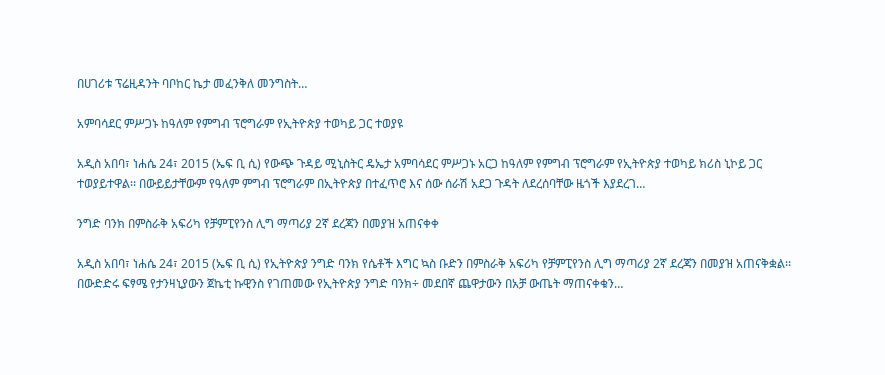በሀገሪቱ ፕሬዚዳንት ባቦከር ኬታ መፈንቅለ መንግስት…

አምባሳደር ምሥጋኑ ከዓለም የምግብ ፕሮግራም የኢትዮጵያ ተወካይ ጋር ተወያዩ

አዲስ አበባ፣ ነሐሴ 24፣ 2015 (ኤፍ ቢ ሲ) የውጭ ጉዳይ ሚኒስትር ዴኤታ አምባሳደር ምሥጋኑ አርጋ ከዓለም የምግብ ፕሮግራም የኢትዮጵያ ተወካይ ክሪስ ኒኮይ ጋር ተወያይተዋል፡፡ በውይይታቸውም የዓለም ምግብ ፕሮግራም በኢትዮጵያ በተፈጥሮ እና ሰው ሰራሽ አደጋ ጉዳት ለደረሰባቸው ዜጎች እያደረገ…

ንግድ ባንክ በምስራቅ አፍሪካ የቻምፒየንስ ሊግ ማጣሪያ 2ኛ ደረጃን በመያዝ አጠናቀቀ

አዲስ አበባ፣ ነሐሴ 24፣ 2015 (ኤፍ ቢ ሲ) የኢትዮጵያ ንግድ ባንክ የሴቶች እግር ኳስ ቡድን በምስራቅ አፍሪካ የቻምፒየንስ ሊግ ማጣሪያ 2ኛ ደረጃን በመያዝ አጠናቅቋል፡፡ በውድድሩ ፍፃሜ የታንዛኒያውን ጀኬቲ ኩዊንስ የገጠመው የኢትዮጵያ ንግድ ባንክ÷ መደበኛ ጨዋታውን በአቻ ውጤት ማጠናቀቁን…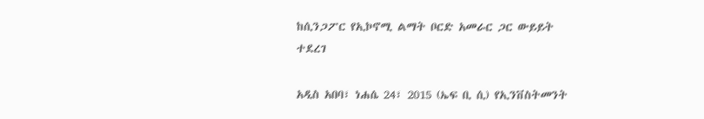ከሲንጋፖር የኢኮኖሚ ልማት ቦርድ አመራር ጋር ውይይት ተደረገ

አዲስ አበባ፣ ነሐሴ 24፣ 2015 (ኤፍ ቢ ሲ) የኢንቨስትመንት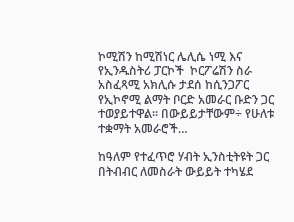ኮሚሽን ከሚሽነር ሌሊሴ ነሚ እና የኢንዱስትሪ ፓርኮች  ኮርፖሬሽን ስራ አስፈጻሚ አክሊሱ ታደሰ ከሲንጋፖር የኢኮኖሚ ልማት ቦርድ አመራር ቡድን ጋር ተወያይተዋል፡፡ በውይይታቸውም÷ የሁለቱ ተቋማት አመራሮች…

ከዓለም የተፈጥሮ ሃብት ኢንስቲትዩት ጋር በትብብር ለመስራት ውይይት ተካሄደ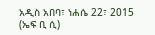አዲስ አበባ፣ ነሐሴ 22፣ 2015 (ኤፍ ቢ ሲ)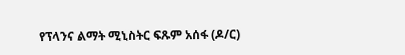የፕላንና ልማት ሚኒስትር ፍጹም አሰፋ (ዶ/ር)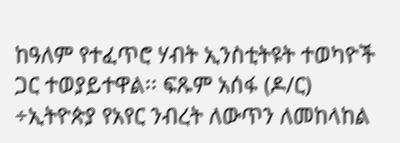ከዓለም የተፈጥሮ ሃብት ኢንስቲትዩት ተወካዮች ጋር ተወያይተዋል፡፡ ፍጹም አሰፋ (ዶ/ር) ÷ኢትዮጵያ የአየር ንብረት ለውጥን ለመከላከል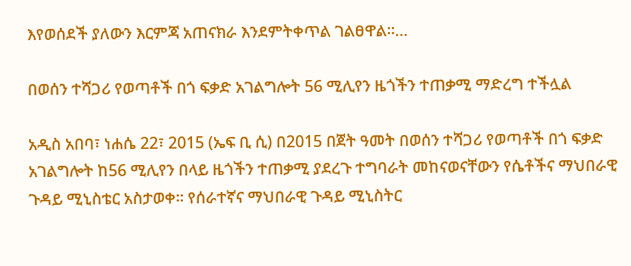እየወሰደች ያለውን እርምጃ አጠናክራ እንደምትቀጥል ገልፀዋል፡፡…

በወሰን ተሻጋሪ የወጣቶች በጎ ፍቃድ አገልግሎት 56 ሚሊየን ዜጎችን ተጠቃሚ ማድረግ ተችሏል

አዲስ አበባ፣ ነሐሴ 22፣ 2015 (ኤፍ ቢ ሲ) በ2015 በጀት ዓመት በወሰን ተሻጋሪ የወጣቶች በጎ ፍቃድ አገልግሎት ከ56 ሚሊየን በላይ ዜጎችን ተጠቃሚ ያደረጉ ተግባራት መከናወናቸውን የሴቶችና ማህበራዊ ጉዳይ ሚኒስቴር አስታወቀ። የሰራተኛና ማህበራዊ ጉዳይ ሚኒስትር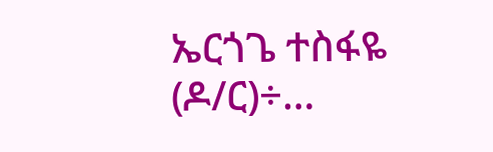ኤርጎጌ ተስፋዬ (ዶ/ር)÷…